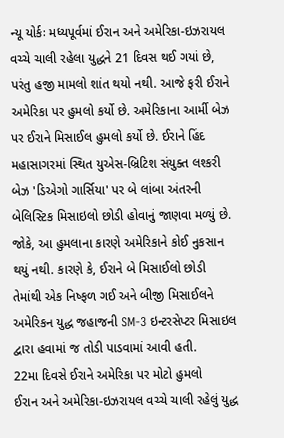ન્યૂ યોર્કઃ મધ્યપૂર્વમાં ઈરાન અને અમેરિકા-ઇઝરાયલ વચ્ચે ચાલી રહેલા યુદ્ધને 21 દિવસ થઈ ગયાં છે, પરંતુ હજી મામલો શાંત થયો નથી. આજે ફરી ઈરાને અમેરિકા પર હુમલો કર્યો છે. અમેરિકાના આર્મી બેઝ પર ઈરાને મિસાઈલ હુમલો કર્યો છે. ઈરાને હિંદ મહાસાગરમાં સ્થિત યુએસ-બ્રિટિશ સંયુક્ત લશ્કરી બેઝ 'ડિએગો ગાર્સિયા' પર બે લાંબા અંતરની બેલિસ્ટિક મિસાઇલો છોડી હોવાનું જાણવા મળ્યું છે. જોકે, આ હુમલાના કારણે અમેરિકાને કોઈ નુકસાન થયું નથી. કારણે કે, ઈરાને બે મિસાઈલો છોડી તેમાંથી એક નિષ્ફળ ગઈ અને બીજી મિસાઈલને અમેરિકન યુદ્ધ જહાજની SM-3 ઇન્ટરસેપ્ટર મિસાઇલ દ્વારા હવામાં જ તોડી પાડવામાં આવી હતી.
22મા દિવસે ઈરાને અમેરિકા પર મોટો હુમલો
ઈરાન અને અમેરિકા-ઇઝરાયલ વચ્ચે ચાલી રહેલું યુદ્ધ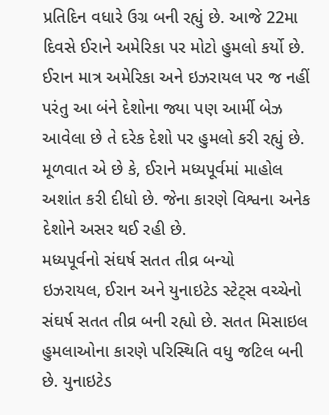પ્રતિદિન વધારે ઉગ્ર બની રહ્યું છે. આજે 22મા દિવસે ઈરાને અમેરિકા પર મોટો હુમલો કર્યો છે. ઈરાન માત્ર અમેરિકા અને ઇઝરાયલ પર જ નહીં પરંતુ આ બંને દેશોના જ્યા પણ આર્મી બેઝ આવેલા છે તે દરેક દેશો પર હુમલો કરી રહ્યું છે. મૂળવાત એ છે કે, ઈરાને મધ્યપૂર્વમાં માહોલ અશાંત કરી દીધો છે. જેના કારણે વિશ્વના અનેક દેશોને અસર થઈ રહી છે.
મધ્યપૂર્વનો સંઘર્ષ સતત તીવ્ર બન્યો
ઇઝરાયલ, ઈરાન અને યુનાઇટેડ સ્ટેટ્સ વચ્ચેનો સંઘર્ષ સતત તીવ્ર બની રહ્યો છે. સતત મિસાઇલ હુમલાઓના કારણે પરિસ્થિતિ વધુ જટિલ બની છે. યુનાઇટેડ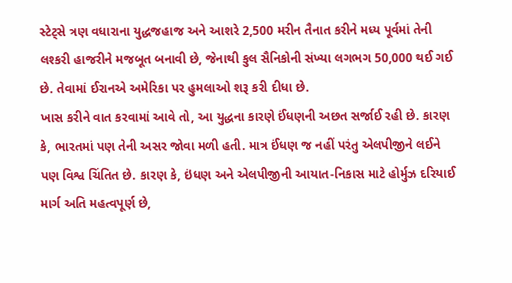સ્ટેટ્સે ત્રણ વધારાના યુદ્ધજહાજ અને આશરે 2,500 મરીન તૈનાત કરીને મધ્ય પૂર્વમાં તેની લશ્કરી હાજરીને મજબૂત બનાવી છે, જેનાથી કુલ સૈનિકોની સંખ્યા લગભગ 50,000 થઈ ગઈ છે. તેવામાં ઈરાનએ અમેરિકા પર હુમલાઓ શરૂ કરી દીધા છે.
ખાસ કરીને વાત કરવામાં આવે તો, આ યુદ્ધના કારણે ઈંધણની અછત સર્જાઈ રહી છે. કારણ કે, ભારતમાં પણ તેની અસર જોવા મળી હતી. માત્ર ઈંધણ જ નહીં પરંતુ એલપીજીને લઈને પણ વિશ્વ ચિંતિત છે. કારણ કે, ઇંધણ અને એલપીજીની આયાત-નિકાસ માટે હોર્મુઝ દરિયાઈ માર્ગ અતિ મહત્વપૂર્ણ છે,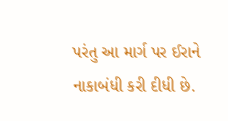પરંતુ આ માર્ગ પર ઈરાને નાકાબંધી કરી દીધી છે.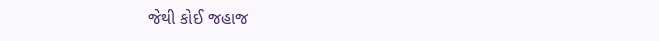જેથી કોઈ જહાજ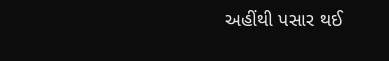અહીંથી પસાર થઈ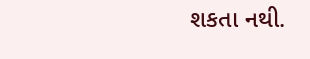શકતા નથી.